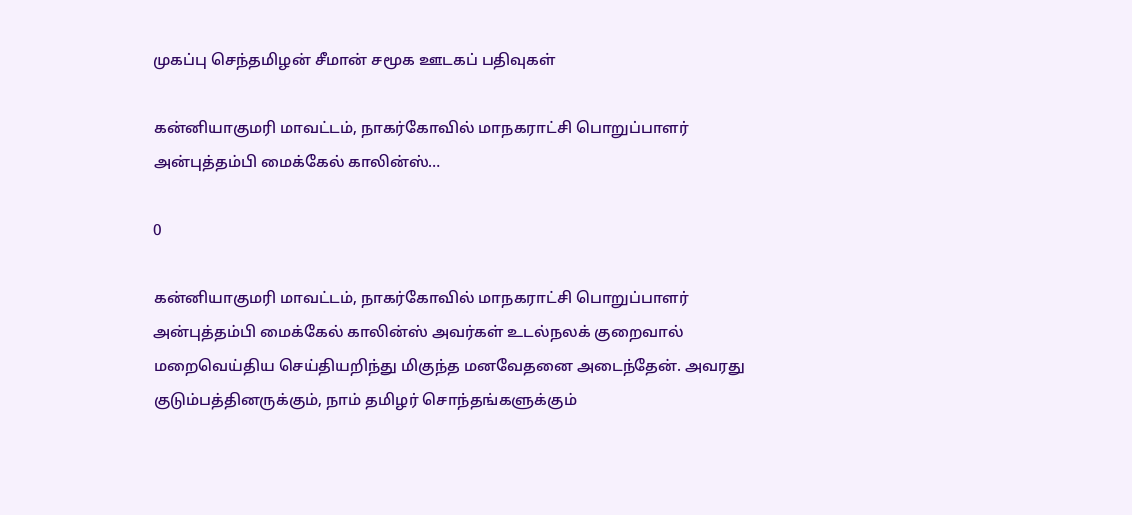முகப்பு செந்தமிழன் சீமான் சமூக ஊடகப் பதிவுகள்

கன்னியாகுமரி மாவட்டம், நாகர்கோவில் மாநகராட்சி பொறுப்பாளர் அன்புத்தம்பி மைக்கேல் காலின்ஸ்…

0

கன்னியாகுமரி மாவட்டம், நாகர்கோவில் மாநகராட்சி பொறுப்பாளர் அன்புத்தம்பி மைக்கேல் காலின்ஸ் அவர்கள் உடல்நலக் குறைவால் மறைவெய்திய செய்தியறிந்து மிகுந்த மனவேதனை அடைந்தேன். அவரது குடும்பத்தினருக்கும், நாம் தமிழர் சொந்தங்களுக்கும்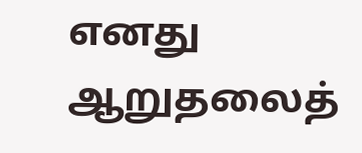எனது ஆறுதலைத்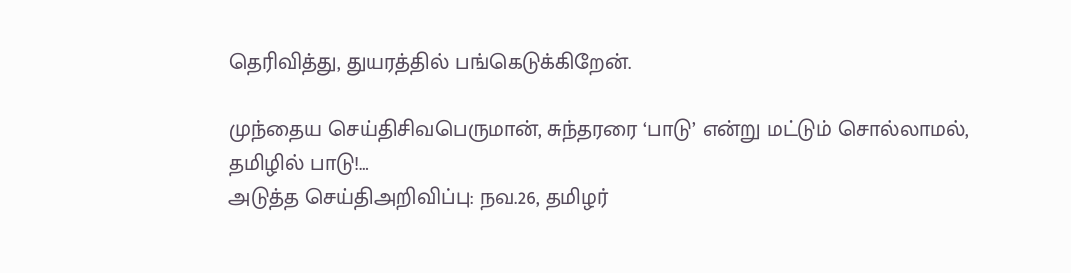தெரிவித்து, துயரத்தில் பங்கெடுக்கிறேன்.

முந்தைய செய்திசிவபெருமான், சுந்தரரை ‘பாடு’ என்று மட்டும் சொல்லாமல், தமிழில் பாடு!…
அடுத்த செய்திஅறிவிப்பு: நவ.26, தமிழர்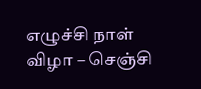எழுச்சி நாள் விழா – செஞ்சி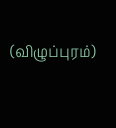(விழுப்புரம்)